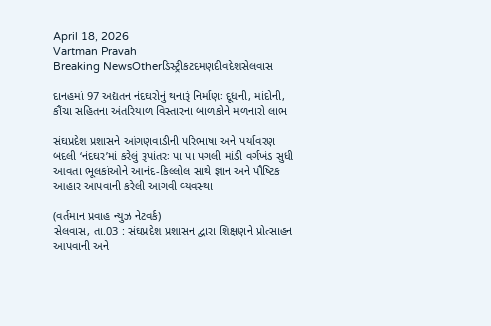April 18, 2026
Vartman Pravah
Breaking NewsOtherડિસ્ટ્રીકટદમણદીવદેશસેલવાસ

દાનહમાં 97 અદ્યતન નંદઘરોનું થનારૂં નિર્માણઃ દૂધની, માંદોની, કૌંચા સહિતના અંતરિયાળ વિસ્‍તારના બાળકોને મળનારો લાભ

સંઘપ્રદેશ પ્રશાસને આંગણવાડીની પરિભાષા અને પર્યાવરણ બદલી ‘નંદઘર’માં કરેલું રૂપાંતરઃ પા પા પગલી માંડી વર્ગખંડ સુધી આવતા ભૂલકાંઓને આનંદ-કિલ્લોલ સાથે જ્ઞાન અને પૌષ્‍ટિક આહાર આપવાની કરેલી આગવી વ્‍યવસ્‍થા

(વર્તમાન પ્રવાહ ન્‍યુઝ નેટવર્ક)
સેલવાસ, તા.03 : સંઘપ્રદેશ પ્રશાસન દ્વારા શિક્ષણને પ્રોત્‍સાહન આપવાની અને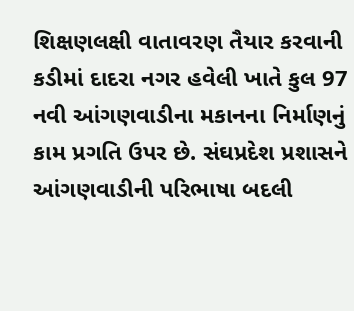શિક્ષણલક્ષી વાતાવરણ તૈયાર કરવાની કડીમાં દાદરા નગર હવેલી ખાતે કુલ 97 નવી આંગણવાડીના મકાનના નિર્માણનું કામ પ્રગતિ ઉપર છે. સંઘપ્રદેશ પ્રશાસને આંગણવાડીની પરિભાષા બદલી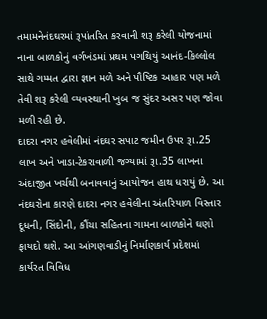તમામનેનંદઘરમાં રૂપાંતરિત કરવાની શરૂ કરેલી યોજનામાં નાના બાળકોનું વર્ગખંડમાં પ્રથમ પગથિયું આનંદ-કિલ્લોલ સાથે ગમ્‍મત દ્વારા જ્ઞાન મળે અને પૌષ્‍ટિક આહાર પણ મળે તેવી શરૂ કરેલી વ્‍યવસ્‍થાની ખુબ જ સુંદર અસર પણ જોવા મળી રહી છે.
દાદરા નગર હવેલીમાં નંદઘર સપાટ જમીન ઉપર રૂા.25 લાખ અને ખાડા-ટેકરાવાળી જગ્‍યામાં રૂા.35 લાખના અંદાજીત ખર્ચથી બનાવવાનું આયોજન હાથ ધરાયું છે. આ નંદઘરોના કારણે દાદરા નગર હવેલીના અંતરિયાળ વિસ્‍તાર દૂધની, સિંદોની, કૌંચા સહિતના ગામના બાળકોને ઘણો ફાયદો થશે. આ આંગણવાડીનું નિર્માણકાર્ય પ્રદેશમાં કાર્યરત વિવિધ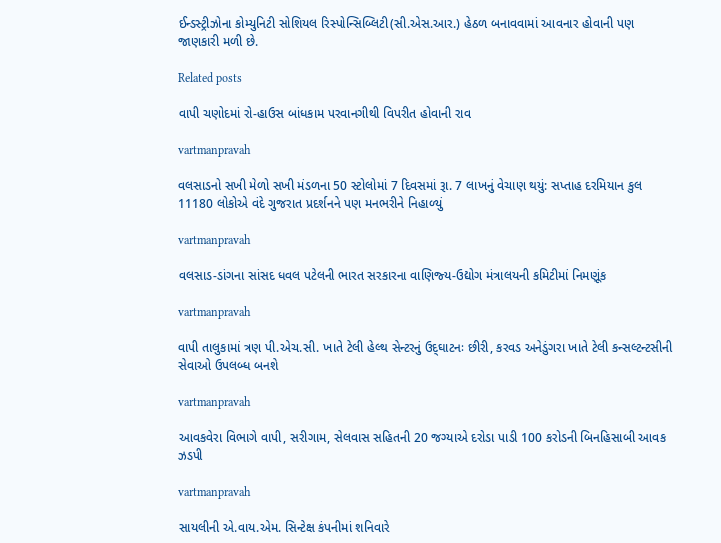ઈન્‍ડસ્‍ટ્રીઝોના કોમ્‍યુનિટી સોશિયલ રિસ્‍પોન્‍સિબ્‍લિટી(સી.એસ.આર.) હેઠળ બનાવવામાં આવનાર હોવાની પણ જાણકારી મળી છે.

Related posts

વાપી ચણોદમાં રો-હાઉસ બાંધકામ પરવાનગીથી વિપરીત હોવાની રાવ

vartmanpravah

વલસાડનો સખી મેળો સખી મંડળના 50 સ્‍ટોલોમાં 7 દિવસમાં રૂા. 7 લાખનું વેચાણ થયું: સપ્તાહ દરમિયાન કુલ 11180 લોકોએ વંદે ગુજરાત પ્રદર્શનને પણ મનભરીને નિહાળ્‍યું

vartmanpravah

વલસાડ-ડાંગના સાંસદ ધવલ પટેલની ભારત સરકારના વાણિજ્‍ય-ઉદ્યોગ મંત્રાલયની કમિટીમાં નિમણૂંક

vartmanpravah

વાપી તાલુકામાં ત્રણ પી.એચ.સી. ખાતે ટેલી હેલ્‍થ સેન્‍ટરનું ઉદ્‌ઘાટનઃ છીરી, કરવડ અનેડુંગરા ખાતે ટેલી કન્‍સલ્‍ટન્‍ટસીની સેવાઓ ઉપલબ્‍ધ બનશે

vartmanpravah

આવકવેરા વિભાગે વાપી, સરીગામ, સેલવાસ સહિતની 20 જગ્‍યાએ દરોડા પાડી 100 કરોડની બિનહિસાબી આવક ઝડપી

vartmanpravah

સાયલીની એ.વાય.એમ. સિન્‍ટેક્ષ કંપનીમાં શનિવારે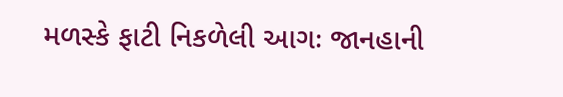મળસ્‍કે ફાટી નિકળેલી આગઃ જાનહાની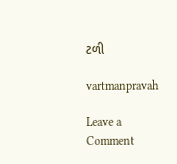ટળી

vartmanpravah

Leave a Comment